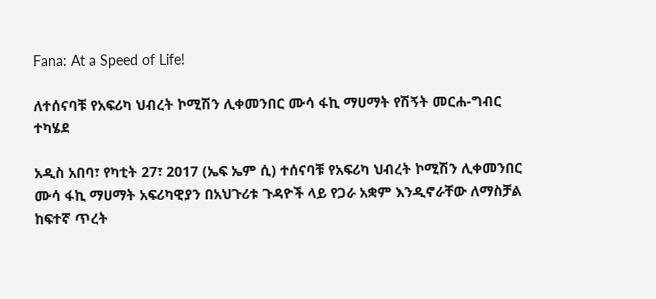Fana: At a Speed of Life!

ለተሰናባቹ የአፍሪካ ህብረት ኮሚሽን ሊቀመንበር ሙሳ ፋኪ ማሀማት የሽኝት መርሐ-ግብር ተካሄደ

አዲስ አበባ፣ የካቲት 27፣ 2017 (ኤፍ ኤም ሲ) ተሰናባቹ የአፍሪካ ህብረት ኮሚሽን ሊቀመንበር ሙሳ ፋኪ ማሀማት አፍሪካዊያን በአህጉሪቱ ጉዳዮች ላይ የጋራ አቋም እንዲኖራቸው ለማስቻል ከፍተኛ ጥረት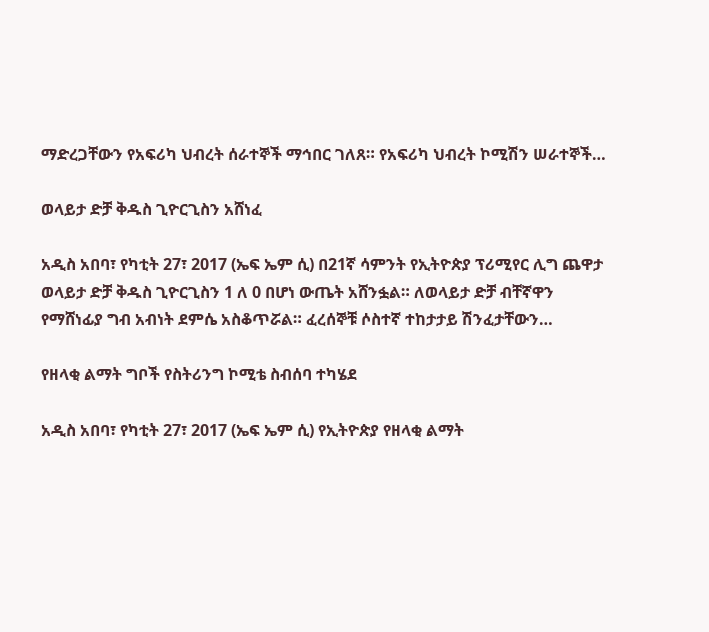ማድረጋቸውን የአፍሪካ ህብረት ሰራተኞች ማኅበር ገለጸ። የአፍሪካ ህብረት ኮሚሽን ሠራተኞች…

ወላይታ ድቻ ቅዱስ ጊዮርጊስን አሸነፈ

አዲስ አበባ፣ የካቲት 27፣ 2017 (ኤፍ ኤም ሲ) በ21ኛ ሳምንት የኢትዮጵያ ፕሪሚየር ሊግ ጨዋታ ወላይታ ድቻ ቅዱስ ጊዮርጊስን 1 ለ 0 በሆነ ውጤት አሸንፏል። ለወላይታ ድቻ ብቸኛዋን የማሸነፊያ ግብ አብነት ደምሴ አስቆጥሯል። ፈረሰኞቹ ሶስተኛ ተከታታይ ሽንፈታቸውን…

የዘላቂ ልማት ግቦች የስትሪንግ ኮሚቴ ስብሰባ ተካሄደ

አዲስ አበባ፣ የካቲት 27፣ 2017 (ኤፍ ኤም ሲ) የኢትዮጵያ የዘላቂ ልማት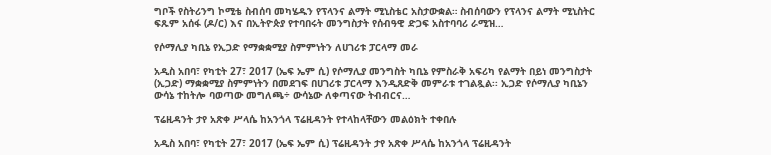ግቦች የስትሪንግ ኮሚቴ ስብሰባ መካሄዱን የፕላንና ልማት ሚኒስቴር አስታውቋል። ስብሰባውን የፕላንና ልማት ሚኒስትር ፍጹም አሰፋ (ዶ/ር) እና በኢትዮጵያ የተባበሩት መንግስታት የሰብዓዊ ድጋፍ አስተባባሪ ራሚዝ…

የሶማሊያ ካቢኔ የኢጋድ የማቋቋሚያ ስምምነትን ለሀገሪቱ ፓርላማ መራ

አዲስ አበባ፣ የካቲት 27፣ 2017 (ኤፍ ኤም ሲ) የሶማሊያ መንግስት ካቢኔ የምስራቅ አፍሪካ የልማት በይነ መንግስታት (ኢጋድ) ማቋቋሚያ ስምምነትን በመደገፍ በሀገሪቱ ፓርላማ እንዲጸድቅ መምራቱ ተገልጿል፡፡ ኢጋድ የሶማሊያ ካቢኔን ውሳኔ ተከትሎ ባወጣው መግለጫ÷ ውሳኔው ለቀጣናው ትብብርና…

ፕሬዚዳንት ታየ አጽቀ ሥላሴ ከአንጎላ ፕሬዚዳንት የተላከላቸውን መልዕክት ተቀበሉ

አዲስ አበባ፣ የካቲት 27፣ 2017 (ኤፍ ኤም ሲ) ፕሬዚዳንት ታየ አጽቀ ሥላሴ ከአንጎላ ፕሬዚዳንት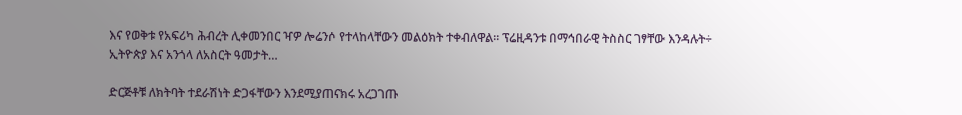እና የወቅቱ የአፍሪካ ሕብረት ሊቀመንበር ዣዎ ሎሬንሶ የተላከላቸውን መልዕክት ተቀብለዋል። ፕሬዚዳንቱ በማኅበራዊ ትስስር ገፃቸው እንዳሉት÷ ኢትዮጵያ እና አንጎላ ለአስርት ዓመታት…

ድርጅቶቹ ለክትባት ተደራሽነት ድጋፋቸውን እንደሚያጠናክሩ አረጋገጡ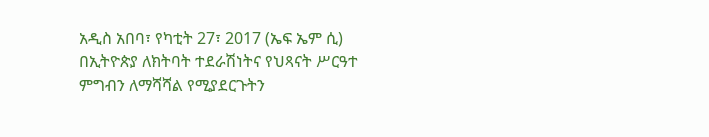አዲስ አበባ፣ የካቲት 27፣ 2017 (ኤፍ ኤም ሲ) በኢትዮጵያ ለክትባት ተደራሽነትና የህጻናት ሥርዓተ ምግብን ለማሻሻል የሚያደርጉትን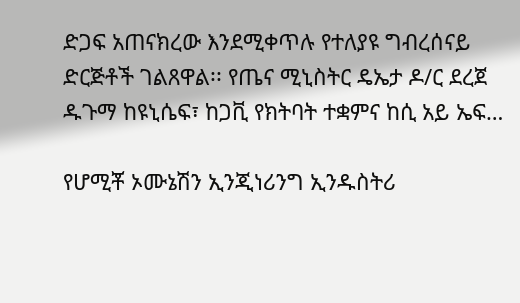ድጋፍ አጠናክረው እንደሚቀጥሉ የተለያዩ ግብረሰናይ ድርጅቶች ገልጸዋል፡፡ የጤና ሚኒስትር ዴኤታ ዶ/ር ደረጀ ዱጉማ ከዩኒሴፍ፣ ከጋቪ የክትባት ተቋምና ከሲ አይ ኤፍ…

የሆሚቾ ኦሙኔሽን ኢንጂነሪንግ ኢንዱስትሪ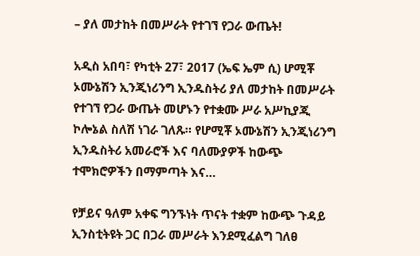– ያለ መታከት በመሥራት የተገኘ የጋራ ውጤት!

አዲስ አበባ፣ የካቲት 27፣ 2017 (ኤፍ ኤም ሲ) ሆሚቾ ኦሙኔሽን ኢንጂነሪንግ ኢንዱስትሪ ያለ መታከት በመሥራት የተገኘ የጋራ ውጤት መሆኑን የተቋሙ ሥራ አሥኪያጂ ኮሎኔል ስለሽ ነገራ ገለጹ። የሆሚቾ ኦሙኔሽን ኢንጂነሪንግ ኢንዱስትሪ አመራሮች እና ባለሙያዎች ከውጭ ተሞክሮዎችን በማምጣት እና…

የቻይና ዓለም አቀፍ ግንኙነት ጥናት ተቋም ከውጭ ጉዳይ ኢንስቲትዩት ጋር በጋራ መሥራት እንደሚፈልግ ገለፀ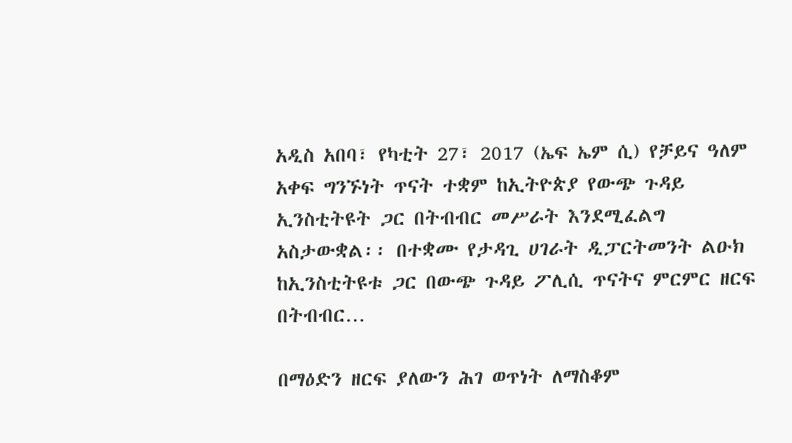አዲስ አበባ፣ የካቲት 27፣ 2017 (ኤፍ ኤም ሲ) የቻይና ዓለም አቀፍ ግንኙነት ጥናት ተቋም ከኢትዮጵያ የውጭ ጉዳይ ኢንስቲትዩት ጋር በትብብር መሥራት እንደሚፈልግ አስታውቋል፡፡ በተቋሙ የታዳጊ ሀገራት ዲፓርትመንት ልዑክ ከኢንስቲትዩቱ ጋር በውጭ ጉዳይ ፖሊሲ ጥናትና ምርምር ዘርፍ በትብብር…

በማዕድን ዘርፍ ያለውን ሕገ ወጥነት ለማስቆም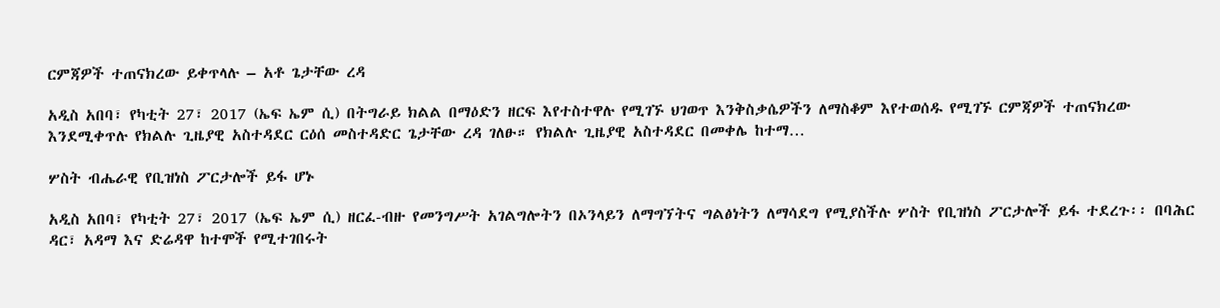ርምጃዎች ተጠናክረው ይቀጥላሉ – አቶ ጌታቸው ረዳ

አዲስ አበባ፣ የካቲት 27፣ 2017 (ኤፍ ኤም ሲ) በትግራይ ክልል በማዕድን ዘርፍ እየተስተዋሉ የሚገኙ ህገወጥ እንቅስቃሴዎችን ለማስቆም እየተወሰዱ የሚገኙ ርምጃዎች ተጠናክረው እንደሚቀጥሉ የክልሉ ጊዜያዊ አስተዳደር ርዕሰ መስተዳድር ጌታቸው ረዳ ገለፁ። የክልሉ ጊዜያዊ አስተዳደር በመቀሌ ከተማ…

ሦስት ብሔራዊ የቢዝነስ ፖርታሎች ይፋ ሆኑ

አዲስ አበባ፣ የካቲት 27፣ 2017 (ኤፍ ኤም ሲ) ዘርፈ-ብዙ የመንግሥት አገልግሎትን በኦንላይን ለማግኘትና ግልፅነትን ለማሳደግ የሚያስችሉ ሦስት የቢዝነስ ፖርታሎች ይፋ ተደረጉ፡፡ በባሕር ዳር፣ አዳማ እና ድሬዳዋ ከተሞች የሚተገበሩት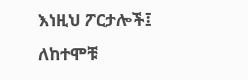እነዚህ ፖርታሎች፤ ለከተሞቹ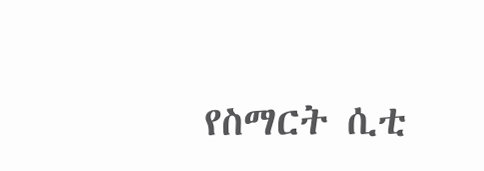የስማርት ሲቲ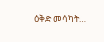ዕቅድ መሳካት…